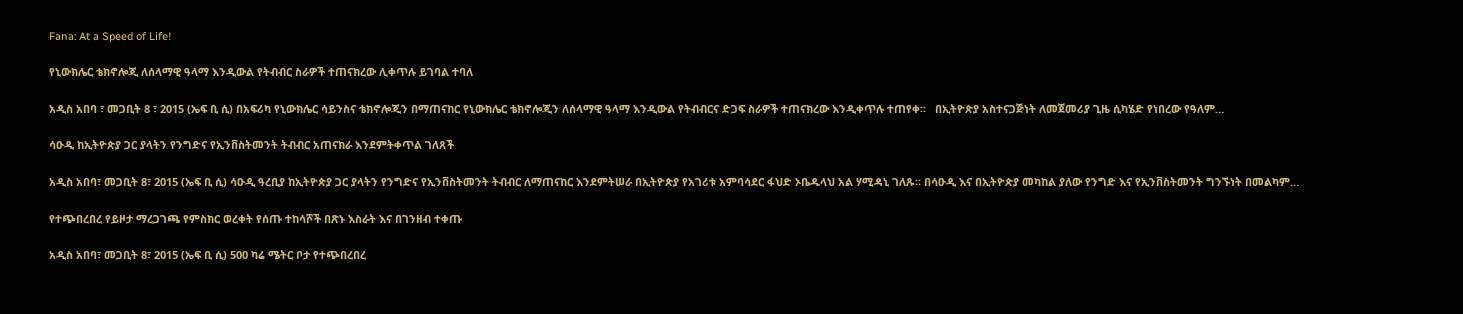Fana: At a Speed of Life!

የኒውክሌር ቴክኖሎጂ ለሰላማዊ ዓላማ እንዲውል የትብብር ስራዎች ተጠናክረው ሊቀጥሉ ይገባል ተባለ

አዲስ አበባ ፣ መጋቢት 8 ፣ 2015 (ኤፍ ቢ ሲ) በአፍሪካ የኒውክሌር ሳይንስና ቴክኖሎጂን በማጠናከር የኒውክሌር ቴክኖሎጂን ለሰላማዊ ዓላማ እንዲውል የትብብርና ድጋፍ ስራዎች ተጠናክረው እንዲቀጥሉ ተጠየቀ፡፡   በኢትዮጵያ አስተናጋጅነት ለመጀመሪያ ጊዜ ሲካሄድ የነበረው የዓለም…

ሳዑዲ ከኢትዮጵያ ጋር ያላትን የንግድና የኢንቨስትመንት ትብብር አጠናክራ እንደምትቀጥል ገለጸች

አዲስ አበባ፣ መጋቢት 8፣ 2015 (ኤፍ ቢ ሲ) ሳዑዲ ዓረቢያ ከኢትዮጵያ ጋር ያላትን የንግድና የኢንቨስትመንት ትብብር ለማጠናከር እንደምትሠራ በኢትዮጵያ የአገሪቱ አምባሳደር ፋህድ ኦቤዱላህ አል ሃሚዳኒ ገለጹ። በሳዑዲ እና በኢትዮጵያ መካከል ያለው የንግድ እና የኢንቨስትመንት ግንኙነት በመልካም…

የተጭበረበረ የይዞታ ማረጋገጫ የምስክር ወረቀት የሰጡ ተከሳሾች በጽኑ እስራት እና በገንዘብ ተቀጡ

አዲስ አበባ፣ መጋቢት 8፣ 2015 (ኤፍ ቢ ሲ) 500 ካሬ ሜትር ቦታ የተጭበረበረ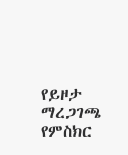የይዞታ ማረጋገጫ የምስክር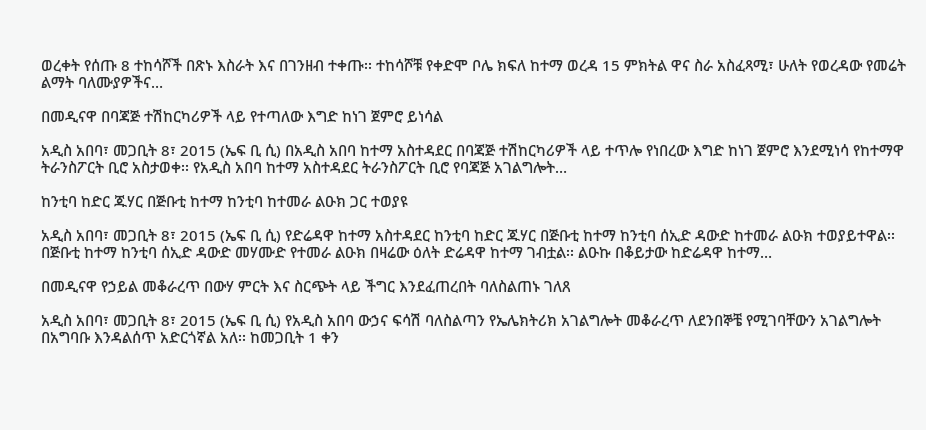ወረቀት የሰጡ 8 ተከሳሾች በጽኑ እስራት እና በገንዘብ ተቀጡ፡፡ ተከሳሾቹ የቀድሞ ቦሌ ክፍለ ከተማ ወረዳ 15 ምክትል ዋና ስራ አስፈጻሚ፣ ሁለት የወረዳው የመሬት ልማት ባለሙያዎችና…

በመዲናዋ በባጃጅ ተሽከርካሪዎች ላይ የተጣለው እግድ ከነገ ጀምሮ ይነሳል

አዲስ አበባ፣ መጋቢት 8፣ 2015 (ኤፍ ቢ ሲ) በአዲስ አበባ ከተማ አስተዳደር በባጃጅ ተሽከርካሪዎች ላይ ተጥሎ የነበረው እግድ ከነገ ጀምሮ እንደሚነሳ የከተማዋ ትራንስፖርት ቢሮ አስታወቀ፡፡ የአዲስ አበባ ከተማ አስተዳደር ትራንስፖርት ቢሮ የባጃጅ አገልግሎት…

ከንቲባ ከድር ጁሃር በጅቡቲ ከተማ ከንቲባ ከተመራ ልዑክ ጋር ተወያዩ

አዲስ አበባ፣ መጋቢት 8፣ 2015 (ኤፍ ቢ ሲ) የድሬዳዋ ከተማ አስተዳደር ከንቲባ ከድር ጁሃር በጅቡቲ ከተማ ከንቲባ ሰኢድ ዳውድ ከተመራ ልዑክ ተወያይተዋል፡፡ በጅቡቲ ከተማ ከንቲባ ሰኢድ ዳውድ መሃሙድ የተመራ ልዑክ በዛሬው ዕለት ድሬዳዋ ከተማ ገብቷል፡፡ ልዑኩ በቆይታው ከድሬዳዋ ከተማ…

በመዲናዋ የኃይል መቆራረጥ በውሃ ምርት እና ስርጭት ላይ ችግር እንደፈጠረበት ባለስልጠኑ ገለጸ

አዲስ አበባ፣ መጋቢት 8፣ 2015 (ኤፍ ቢ ሲ) የአዲስ አበባ ውኃና ፍሳሽ ባለስልጣን የኤሌክትሪክ አገልግሎት መቆራረጥ ለደንበኞቼ የሚገባቸውን አገልግሎት በአግባቡ እንዳልሰጥ አድርጎኛል አለ፡፡ ከመጋቢት 1 ቀን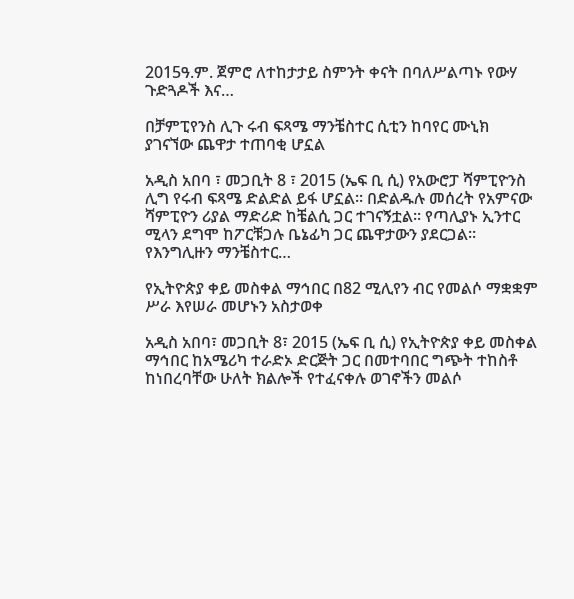2015ዓ.ም. ጀምሮ ለተከታታይ ስምንት ቀናት በባለሥልጣኑ የውሃ ጉድጓዶች እና…

በቻምፒየንስ ሊጉ ሩብ ፍጻሜ ማንቼስተር ሲቲን ከባየር ሙኒክ ያገናኘው ጨዋታ ተጠባቂ ሆኗል

አዲስ አበባ ፣ መጋቢት 8 ፣ 2015 (ኤፍ ቢ ሲ) የአውሮፓ ሻምፒዮንስ ሊግ የሩብ ፍጻሜ ድልድል ይፋ ሆኗል፡፡ በድልዱሉ መሰረት የአምናው ሻምፒዮን ሪያል ማድሪድ ከቼልሲ ጋር ተገናኝቷል። የጣሊያኑ ኢንተር ሚላን ደግሞ ከፖርቹጋሉ ቤኔፊካ ጋር ጨዋታውን ያደርጋል። የእንግሊዙን ማንቼስተር…

የኢትዮጵያ ቀይ መስቀል ማኅበር በ82 ሚሊየን ብር የመልሶ ማቋቋም ሥራ እየሠራ መሆኑን አስታወቀ

አዲስ አበባ፣ መጋቢት 8፣ 2015 (ኤፍ ቢ ሲ) የኢትዮጵያ ቀይ መስቀል ማኅበር ከአሜሪካ ተራድኦ ድርጅት ጋር በመተባበር ግጭት ተከስቶ ከነበረባቸው ሁለት ክልሎች የተፈናቀሉ ወገኖችን መልሶ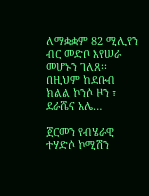ለማቋቋም 82 ሚሊየን ብር መድቦ እየሠራ መሆኑን ገለጸ፡፡ በዚህም ከደቡብ ክልል ኮንሶ ዞን ፣ ደራሼና አሌ…

ጀርመን የብሄራዊ ተሃድሶ ኮሚሽን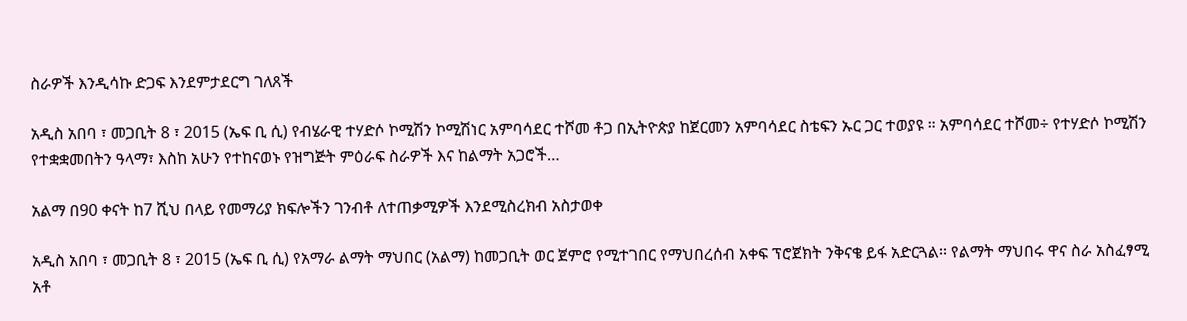ስራዎች እንዲሳኩ ድጋፍ እንደምታደርግ ገለጸች

አዲስ አበባ ፣ መጋቢት 8 ፣ 2015 (ኤፍ ቢ ሲ) የብሄራዊ ተሃድሶ ኮሚሽን ኮሚሽነር አምባሳደር ተሾመ ቶጋ በኢትዮጵያ ከጀርመን አምባሳደር ስቴፍን ኡር ጋር ተወያዩ ። አምባሳደር ተሾመ÷ የተሃድሶ ኮሚሽን የተቋቋመበትን ዓላማ፣ እስከ አሁን የተከናወኑ የዝግጅት ምዕራፍ ስራዎች እና ከልማት አጋሮች…

አልማ በ90 ቀናት ከ7 ሺህ በላይ የመማሪያ ክፍሎችን ገንብቶ ለተጠቃሚዎች እንደሚስረክብ አስታወቀ

አዲስ አበባ ፣ መጋቢት 8 ፣ 2015 (ኤፍ ቢ ሲ) የአማራ ልማት ማህበር (አልማ) ከመጋቢት ወር ጀምሮ የሚተገበር የማህበረሰብ አቀፍ ፕሮጀክት ንቅናቄ ይፋ አድርጓል፡፡ የልማት ማህበሩ ዋና ስራ አስፈፃሚ አቶ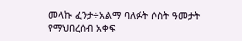መላኩ ፈንታ÷አልማ ባለፉት ሶስት ዓመታት የማህበረሰብ አቀፍ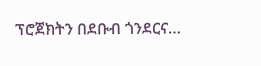ፕሮጀክትን በደቡብ ጎንደርና…